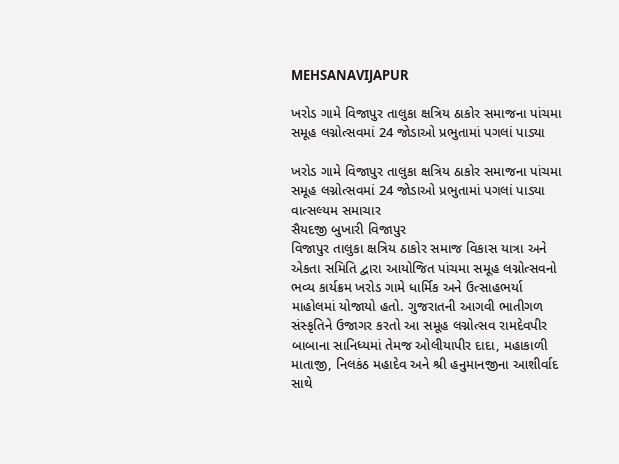MEHSANAVIJAPUR

ખરોડ ગામે વિજાપુર તાલુકા ક્ષત્રિય ઠાકોર સમાજના પાંચમા સમૂહ લગ્નોત્સવમાં 24 જોડાઓ પ્રભુતામાં પગલાં પાડ્યા

ખરોડ ગામે વિજાપુર તાલુકા ક્ષત્રિય ઠાકોર સમાજના પાંચમા સમૂહ લગ્નોત્સવમાં 24 જોડાઓ પ્રભુતામાં પગલાં પાડ્યા
વાત્સલ્યમ સમાચાર
સૈયદજી બુખારી વિજાપુર
વિજાપુર તાલુકા ક્ષત્રિય ઠાકોર સમાજ વિકાસ યાત્રા અને એકતા સમિતિ દ્વારા આયોજિત પાંચમા સમૂહ લગ્નોત્સવનો ભવ્ય કાર્યક્રમ ખરોડ ગામે ધાર્મિક અને ઉત્સાહભર્યા માહોલમાં યોજાયો હતો. ગુજરાતની આગવી ભાતીગળ સંસ્કૃતિને ઉજાગર કરતો આ સમૂહ લગ્નોત્સવ રામદેવપીર બાબાના સાનિધ્યમાં તેમજ ઓલીયાપીર દાદા, મહાકાળી માતાજી, નિલકંઠ મહાદેવ અને શ્રી હનુમાનજીના આશીર્વાદ સાથે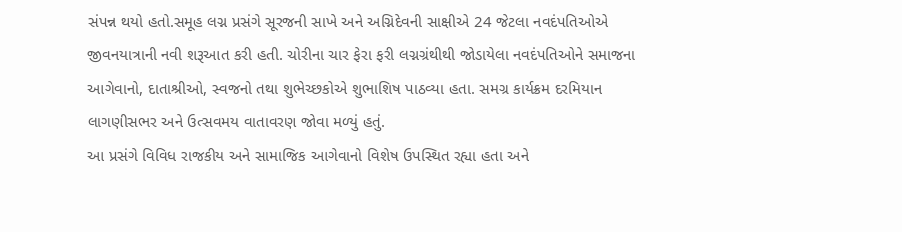સંપન્ન થયો હતો.સમૂહ લગ્ન પ્રસંગે સૂરજની સાખે અને અગ્નિદેવની સાક્ષીએ 24 જેટલા નવદંપતિઓએ જીવનયાત્રાની નવી શરૂઆત કરી હતી. ચોરીના ચાર ફેરા ફરી લગ્નગ્રંથીથી જોડાયેલા નવદંપતિઓને સમાજના આગેવાનો, દાતાશ્રીઓ, સ્વજનો તથા શુભેચ્છકોએ શુભાશિષ પાઠવ્યા હતા. સમગ્ર કાર્યક્રમ દરમિયાન લાગણીસભર અને ઉત્સવમય વાતાવરણ જોવા મળ્યું હતું.
આ પ્રસંગે વિવિધ રાજકીય અને સામાજિક આગેવાનો વિશેષ ઉપસ્થિત રહ્યા હતા અને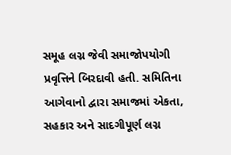સમૂહ લગ્ન જેવી સમાજોપયોગી પ્રવૃત્તિને બિરદાવી હતી. સમિતિના આગેવાનો દ્વારા સમાજમાં એકતા, સહકાર અને સાદગીપૂર્ણ લગ્ન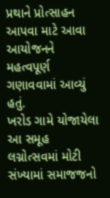પ્રથાને પ્રોત્સાહન આપવા માટે આવા આયોજનને મહત્વપૂર્ણ ગણાવવામાં આવ્યું હતું.
ખરોડ ગામે યોજાયેલા આ સમૂહ લગ્નોત્સવમાં મોટી સંખ્યામાં સમાજજનો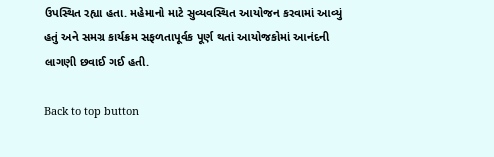ઉપસ્થિત રહ્યા હતા. મહેમાનો માટે સુવ્યવસ્થિત આયોજન કરવામાં આવ્યું હતું અને સમગ્ર કાર્યક્રમ સફળતાપૂર્વક પૂર્ણ થતાં આયોજકોમાં આનંદની લાગણી છવાઈ ગઈ હતી.

Back to top button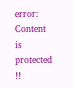error: Content is protected !!